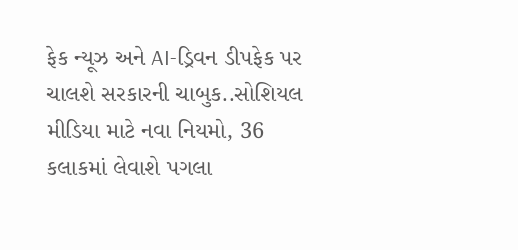ફેક ન્યૂઝ અને AI-ડ્રિવન ડીપફેક પર ચાલશે સરકારની ચાબુક..સોશિયલ મીડિયા માટે નવા નિયમો, 36 કલાકમાં લેવાશે પગલા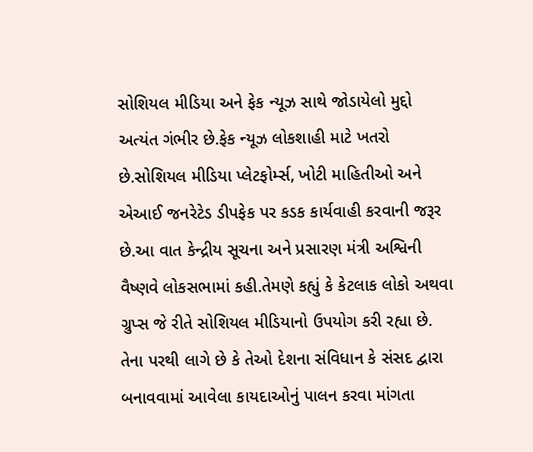સોશિયલ મીડિયા અને ફેક ન્યૂઝ સાથે જોડાયેલો મુદ્દો અત્યંત ગંભીર છે.ફેક ન્યૂઝ લોકશાહી માટે ખતરો છે.સોશિયલ મીડિયા પ્લેટફોર્મ્સ, ખોટી માહિતીઓ અને એઆઈ જનરેટેડ ડીપફેક પર કડક કાર્યવાહી કરવાની જરૂર છે.આ વાત કેન્દ્રીય સૂચના અને પ્રસારણ મંત્રી અશ્વિની વૈષ્ણવે લોકસભામાં કહી.તેમણે કહ્યું કે કેટલાક લોકો અથવા ગ્રુપ્સ જે રીતે સોશિયલ મીડિયાનો ઉપયોગ કરી રહ્યા છે. તેના પરથી લાગે છે કે તેઓ દેશના સંવિધાન કે સંસદ દ્વારા બનાવવામાં આવેલા કાયદાઓનું પાલન કરવા માંગતા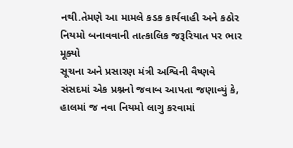નથી.તેમણે આ મામલે કડક કાર્યવાહી અને કઠોર નિયમો બનાવવાની તાત્કાલિક જરૂરિયાત પર ભાર મૂક્યો
સૂચના અને પ્રસારણ મંત્રી અશ્વિની વૈષ્ણવે સંસદમાં એક પ્રશ્નનો જવાબ આપતા જણાવ્યું કે, હાલમાં જ નવા નિયમો લાગુ કરવામાં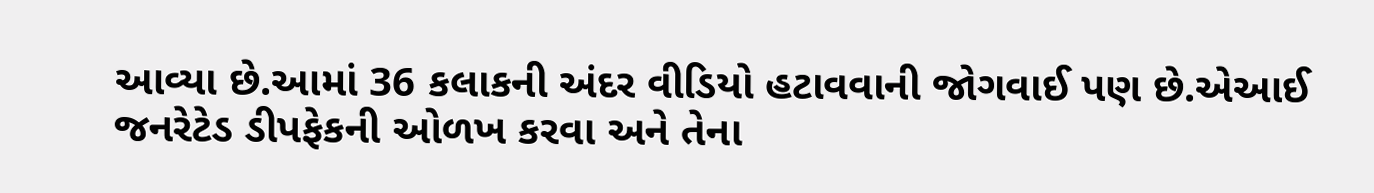આવ્યા છે.આમાં 36 કલાકની અંદર વીડિયો હટાવવાની જોગવાઈ પણ છે.એઆઈ જનરેટેડ ડીપફેકની ઓળખ કરવા અને તેના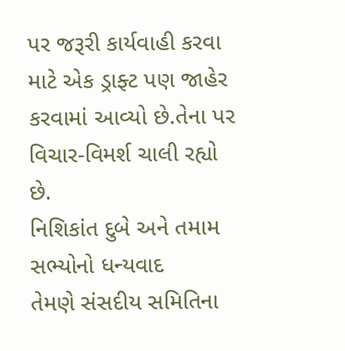પર જરૂરી કાર્યવાહી કરવા માટે એક ડ્રાફ્ટ પણ જાહેર કરવામાં આવ્યો છે.તેના પર વિચાર-વિમર્શ ચાલી રહ્યો છે.
નિશિકાંત દુબે અને તમામ સભ્યોનો ધન્યવાદ
તેમણે સંસદીય સમિતિના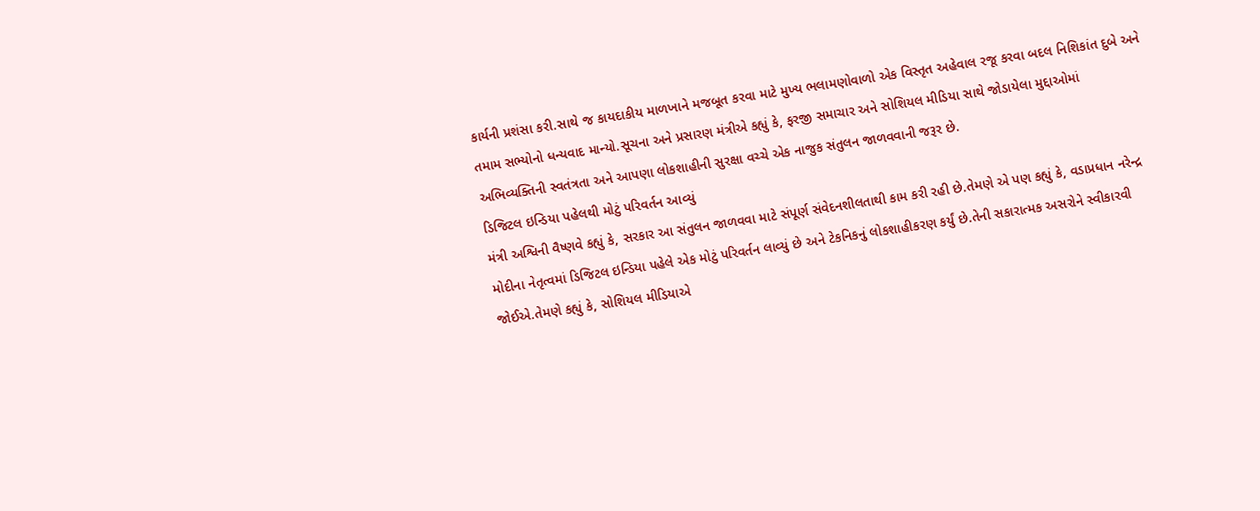કાર્યની પ્રશંસા કરી.સાથે જ કાયદાકીય માળખાને મજબૂત કરવા માટે મુખ્ય ભલામણોવાળો એક વિસ્તૃત અહેવાલ રજૂ કરવા બદલ નિશિકાંત દુબે અને તમામ સભ્યોનો ધન્યવાદ માન્યો.સૂચના અને પ્રસારણ મંત્રીએ કહ્યું કે, ફરજી સમાચાર અને સોશિયલ મીડિયા સાથે જોડાયેલા મુદ્દાઓમાં અભિવ્યક્તિની સ્વતંત્રતા અને આપણા લોકશાહીની સુરક્ષા વચ્ચે એક નાજુક સંતુલન જાળવવાની જરૂર છે.
ડિજિટલ ઇન્ડિયા પહેલથી મોટું પરિવર્તન આવ્યું
મંત્રી અશ્વિની વૈષ્ણવે કહ્યું કે, સરકાર આ સંતુલન જાળવવા માટે સંપૂર્ણ સંવેદનશીલતાથી કામ કરી રહી છે.તેમણે એ પણ કહ્યું કે, વડાપ્રધાન નરેન્દ્ર મોદીના નેતૃત્વમાં ડિજિટલ ઇન્ડિયા પહેલે એક મોટું પરિવર્તન લાવ્યું છે અને ટેકનિકનું લોકશાહીકરણ કર્યું છે.તેની સકારાત્મક અસરોને સ્વીકારવી જોઈએ.તેમણે કહ્યું કે, સોશિયલ મીડિયાએ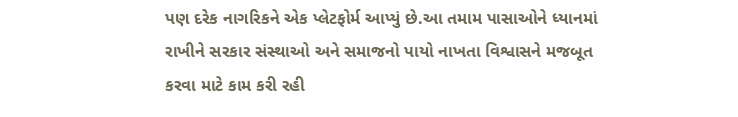પણ દરેક નાગરિકને એક પ્લેટફોર્મ આપ્યું છે.આ તમામ પાસાઓને ધ્યાનમાં રાખીને સરકાર સંસ્થાઓ અને સમાજનો પાયો નાખતા વિશ્વાસને મજબૂત કરવા માટે કામ કરી રહી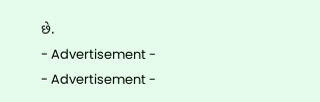છે.
- Advertisement -
- Advertisement -